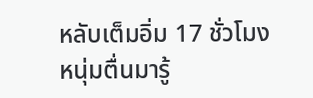หลับเต็มอิ่ม 17 ชั่วโมง หนุ่มตื่นมารู้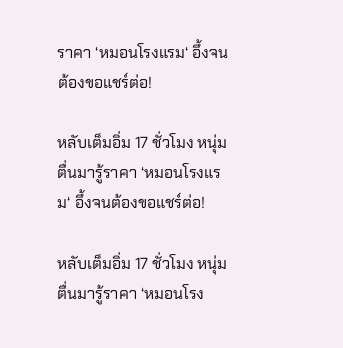ราคา ‘หมอนโรงแรม‘ อึ้งจนต้องขอแชร์ต่อ!

หลับเต็มอิ่ม 17 ชั่วโมง หนุ่มตื่นมารู้ราคา ‘หมอนโรงแรม‘ อึ้งจนต้องขอแชร์ต่อ!

หลับเต็มอิ่ม 17 ชั่วโมง หนุ่มตื่นมารู้ราคา ‘หมอนโรง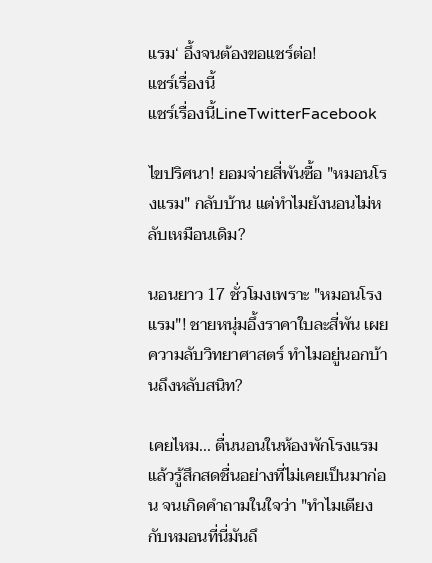แรม‘ อึ้งจนต้องขอแชร์ต่อ!
แชร์เรื่องนี้
แชร์เรื่องนี้LineTwitterFacebook

ไขปริศนา! ยอมจ่ายสี่พันซื้อ "หมอนโรงแรม" กลับบ้าน แต่ทำไมยังนอนไม่หลับเหมือนเดิม?

นอนยาว 17 ชั่วโมงเพราะ "หมอนโรงแรม"! ชายหนุ่มอึ้งราคาใบละสี่พัน เผยความลับวิทยาศาสตร์ ทำไมอยู่นอกบ้านถึงหลับสนิท?

เคยไหม... ตื่นนอนในห้องพักโรงแรมแล้วรู้สึกสดชื่นอย่างที่ไม่เคยเป็นมาก่อน จนเกิดคำถามในใจว่า "ทำไมเตียงกับหมอนที่นี่มันถึ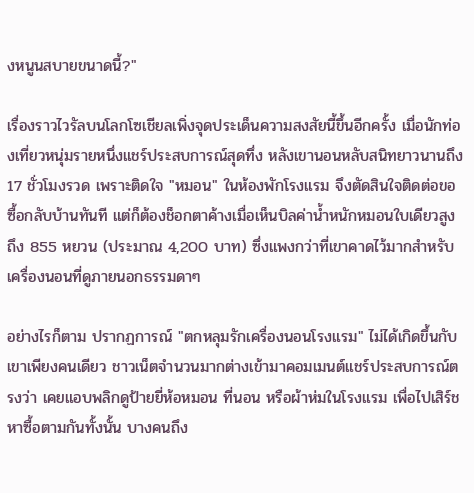งหนูนสบายขนาดนี้?"

เรื่องราวไวรัลบนโลกโซเชียลเพิ่งจุดประเด็นความสงสัยนี้ขึ้นอีกครั้ง เมื่อนักท่องเที่ยวหนุ่มรายหนึ่งแชร์ประสบการณ์สุดทึ่ง หลังเขานอนหลับสนิทยาวนานถึง 17 ชั่วโมงรวด เพราะติดใจ "หมอน" ในห้องพักโรงแรม จึงตัดสินใจติดต่อขอซื้อกลับบ้านทันที แต่ก็ต้องช็อกตาค้างเมื่อเห็นบิลค่าน้ำหนักหมอนใบเดียวสูงถึง 855 หยวน (ประมาณ 4,200 บาท) ซึ่งแพงกว่าที่เขาคาดไว้มากสำหรับเครื่องนอนที่ดูภายนอกธรรมดาๆ

อย่างไรก็ตาม ปรากฏการณ์ "ตกหลุมรักเครื่องนอนโรงแรม" ไม่ได้เกิดขึ้นกับเขาเพียงคนเดียว ชาวเน็ตจำนวนมากต่างเข้ามาคอมเมนต์แชร์ประสบการณ์ตรงว่า เคยแอบพลิกดูป้ายยี่ห้อหมอน ที่นอน หรือผ้าห่มในโรงแรม เพื่อไปเสิร์ชหาซื้อตามกันทั้งนั้น บางคนถึง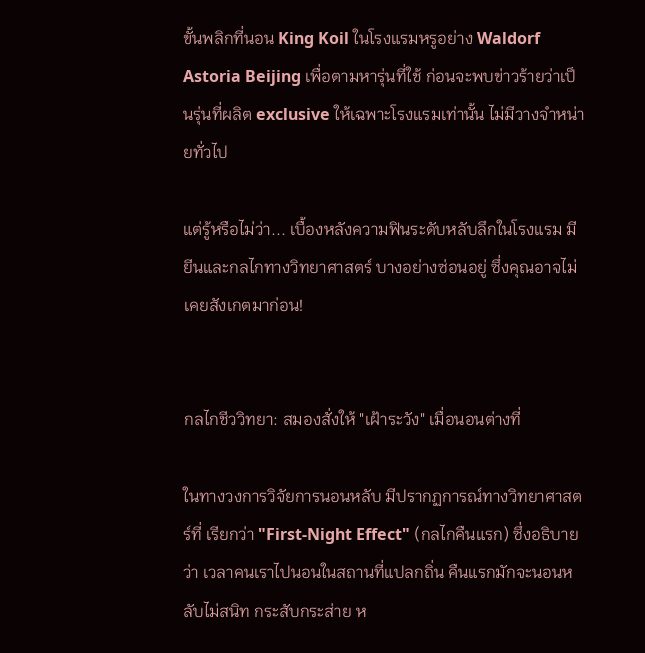ขั้นพลิกที่นอน King Koil ในโรงแรมหรูอย่าง Waldorf Astoria Beijing เพื่อตามหารุ่นที่ใช้ ก่อนจะพบข่าวร้ายว่าเป็นรุ่นที่ผลิต exclusive ให้เฉพาะโรงแรมเท่านั้น ไม่มีวางจำหน่ายทั่วไป

แต่รู้หรือไม่ว่า... เบื้องหลังความฟินระดับหลับลึกในโรงแรม มียีนและกลไกทางวิทยาศาสตร์ บางอย่างซ่อนอยู่ ซึ่งคุณอาจไม่เคยสังเกตมาก่อน!


กลไกชีววิทยา: สมองสั่งให้ "เฝ้าระวัง" เมื่อนอนต่างที่

ในทางวงการวิจัยการนอนหลับ มีปรากฏการณ์ทางวิทยาศาสตร์ที่ เรียกว่า "First-Night Effect" (กลไกคืนแรก) ซึ่งอธิบายว่า เวลาคนเราไปนอนในสถานที่แปลกถิ่น คืนแรกมักจะนอนหลับไม่สนิท กระสับกระส่าย ห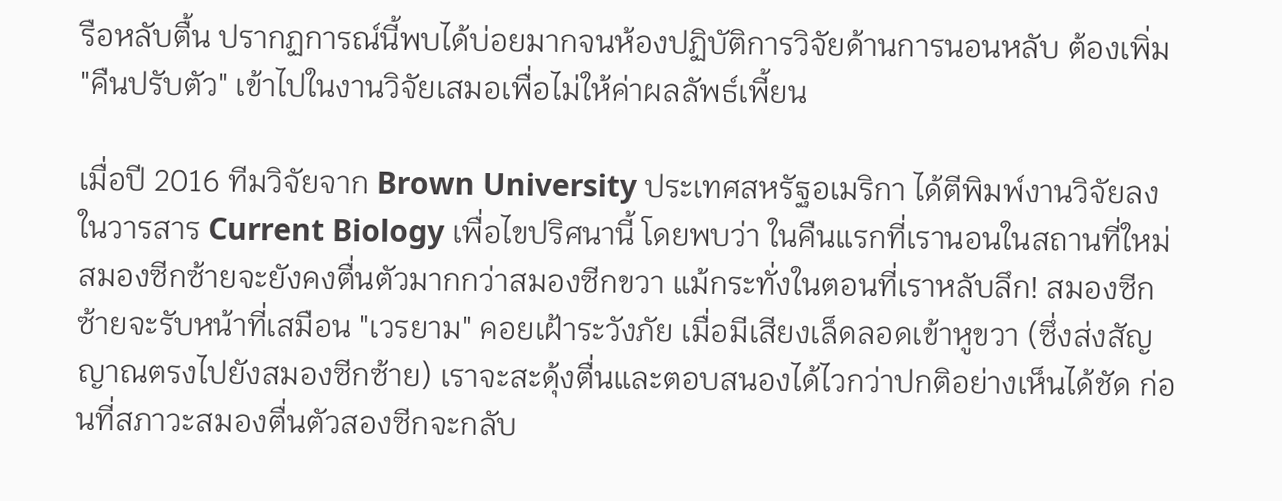รือหลับตื้น ปรากฏการณ์นี้พบได้บ่อยมากจนห้องปฏิบัติการวิจัยด้านการนอนหลับ ต้องเพิ่ม "คืนปรับตัว" เข้าไปในงานวิจัยเสมอเพื่อไม่ให้ค่าผลลัพธ์เพี้ยน

เมื่อปี 2016 ทีมวิจัยจาก Brown University ประเทศสหรัฐอเมริกา ได้ตีพิมพ์งานวิจัยลงในวารสาร Current Biology เพื่อไขปริศนานี้ โดยพบว่า ในคืนแรกที่เรานอนในสถานที่ใหม่ สมองซีกซ้ายจะยังคงตื่นตัวมากกว่าสมองซีกขวา แม้กระทั่งในตอนที่เราหลับลึก! สมองซีกซ้ายจะรับหน้าที่เสมือน "เวรยาม" คอยเฝ้าระวังภัย เมื่อมีเสียงเล็ดลอดเข้าหูขวา (ซึ่งส่งสัญญาณตรงไปยังสมองซีกซ้าย) เราจะสะดุ้งตื่นและตอบสนองได้ไวกว่าปกติอย่างเห็นได้ชัด ก่อนที่สภาวะสมองตื่นตัวสองซีกจะกลับ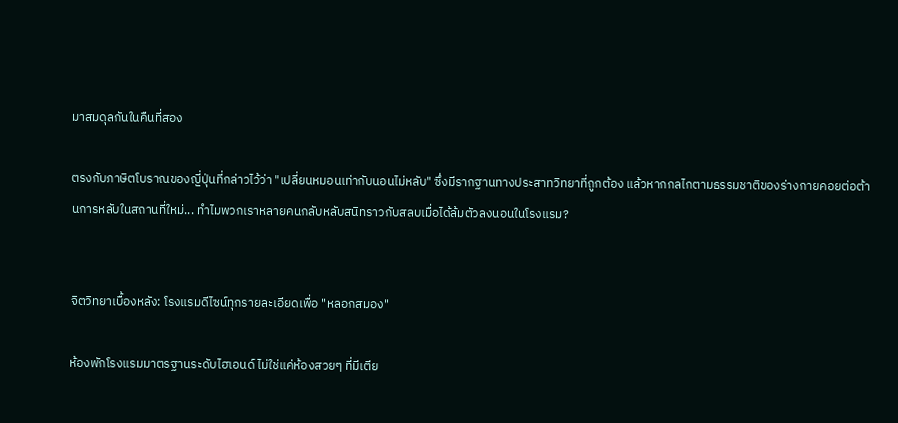มาสมดุลกันในคืนที่สอง

ตรงกับภาษิตโบราณของญี่ปุ่นที่กล่าวไว้ว่า "เปลี่ยนหมอนเท่ากับนอนไม่หลับ" ซึ่งมีรากฐานทางประสาทวิทยาที่ถูกต้อง แล้วหากกลไกตามธรรมชาติของร่างกายคอยต่อต้านการหลับในสถานที่ใหม่... ทำไมพวกเราหลายคนกลับหลับสนิทราวกับสลบเมื่อได้ล้มตัวลงนอนในโรงแรม?


จิตวิทยาเบื้องหลัง: โรงแรมดีไซน์ทุกรายละเอียดเพื่อ "หลอกสมอง"

ห้องพักโรงแรมมาตรฐานระดับไฮเอนด์ ไม่ใช่แค่ห้องสวยๆ ที่มีเตีย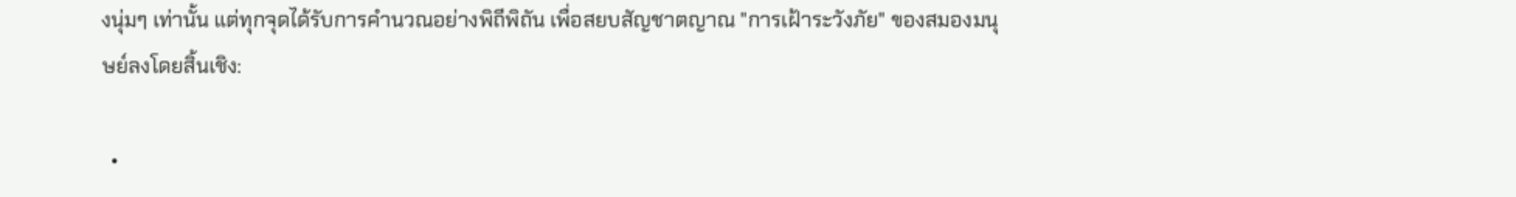งนุ่มๆ เท่านั้น แต่ทุกจุดได้รับการคำนวณอย่างพิถีพิถัน เพื่อสยบสัญชาตญาณ "การเฝ้าระวังภัย" ของสมองมนุษย์ลงโดยสิ้นเชิง:

  •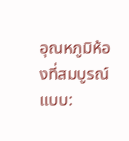อุณหภูมิห้องที่สมบูรณ์แบบ: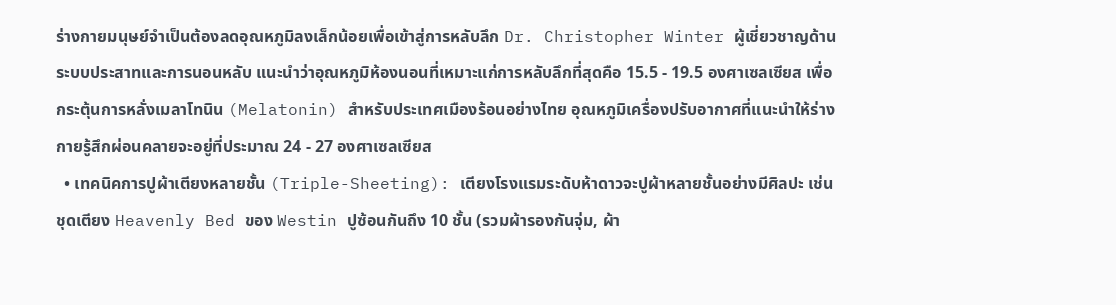ร่างกายมนุษย์จำเป็นต้องลดอุณหภูมิลงเล็กน้อยเพื่อเข้าสู่การหลับลึก Dr. Christopher Winter ผู้เชี่ยวชาญด้านระบบประสาทและการนอนหลับ แนะนำว่าอุณหภูมิห้องนอนที่เหมาะแก่การหลับลึกที่สุดคือ 15.5 - 19.5 องศาเซลเซียส เพื่อกระตุ้นการหลั่งเมลาโทนิน (Melatonin) สำหรับประเทศเมืองร้อนอย่างไทย อุณหภูมิเครื่องปรับอากาศที่แนะนำให้ร่างกายรู้สึกผ่อนคลายจะอยู่ที่ประมาณ 24 - 27 องศาเซลเซียส
  • เทคนิคการปูผ้าเตียงหลายชั้น (Triple-Sheeting): เตียงโรงแรมระดับห้าดาวจะปูผ้าหลายชั้นอย่างมีศิลปะ เช่น ชุดเตียง Heavenly Bed ของ Westin ปูซ้อนกันถึง 10 ชั้น (รวมผ้ารองกันจุ่ม, ผ้า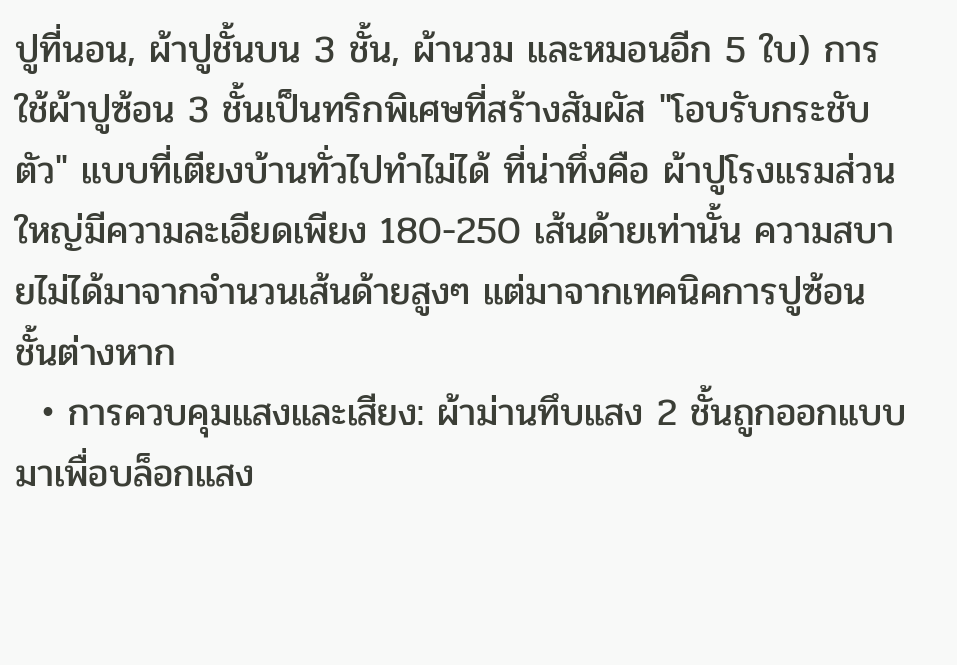ปูที่นอน, ผ้าปูชั้นบน 3 ชั้น, ผ้านวม และหมอนอีก 5 ใบ) การใช้ผ้าปูซ้อน 3 ชั้นเป็นทริกพิเศษที่สร้างสัมผัส "โอบรับกระชับตัว" แบบที่เตียงบ้านทั่วไปทำไม่ได้ ที่น่าทึ่งคือ ผ้าปูโรงแรมส่วนใหญ่มีความละเอียดเพียง 180-250 เส้นด้ายเท่านั้น ความสบายไม่ได้มาจากจำนวนเส้นด้ายสูงๆ แต่มาจากเทคนิคการปูซ้อนชั้นต่างหาก
  • การควบคุมแสงและเสียง: ผ้าม่านทึบแสง 2 ชั้นถูกออกแบบมาเพื่อบล็อกแสง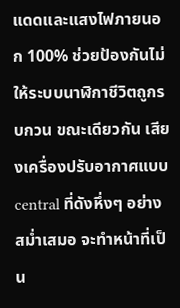แดดและแสงไฟภายนอก 100% ช่วยป้องกันไม่ให้ระบบนาฬิกาชีวิตถูกรบกวน ขณะเดียวกัน เสียงเครื่องปรับอากาศแบบ central ที่ดังหึ่งๆ อย่างสม่ำเสมอ จะทำหน้าที่เป็น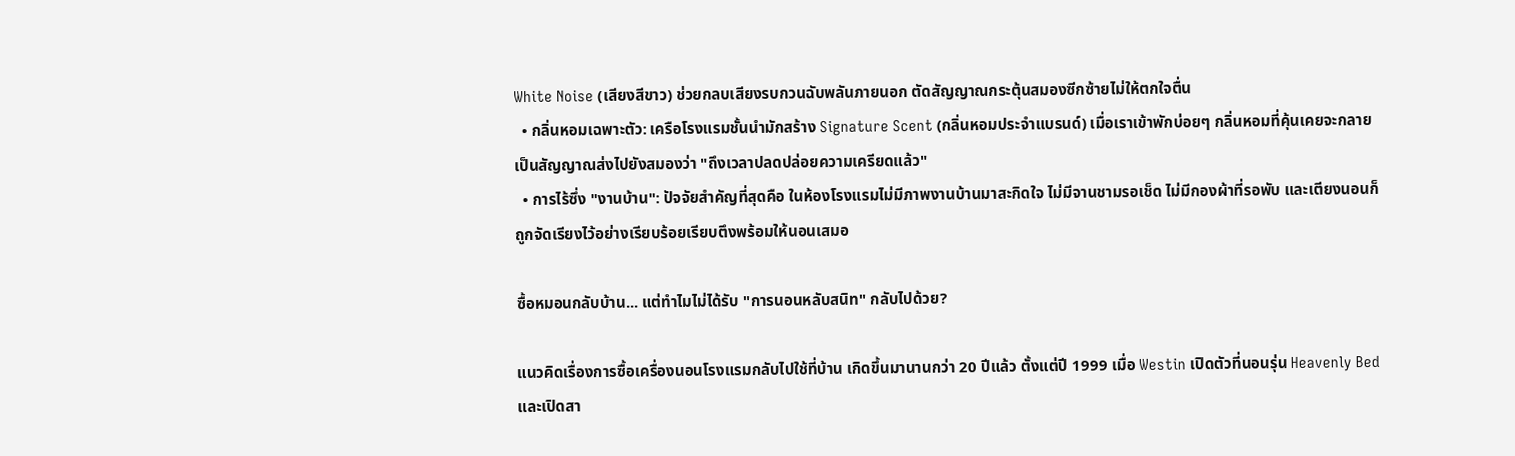White Noise (เสียงสีขาว) ช่วยกลบเสียงรบกวนฉับพลันภายนอก ตัดสัญญาณกระตุ้นสมองซีกซ้ายไม่ให้ตกใจตื่น
  • กลิ่นหอมเฉพาะตัว: เครือโรงแรมชั้นนำมักสร้าง Signature Scent (กลิ่นหอมประจำแบรนด์) เมื่อเราเข้าพักบ่อยๆ กลิ่นหอมที่คุ้นเคยจะกลายเป็นสัญญาณส่งไปยังสมองว่า "ถึงเวลาปลดปล่อยความเครียดแล้ว"
  • การไร้ซึ่ง "งานบ้าน": ปัจจัยสำคัญที่สุดคือ ในห้องโรงแรมไม่มีภาพงานบ้านมาสะกิดใจ ไม่มีจานชามรอเช็ด ไม่มีกองผ้าที่รอพับ และเตียงนอนก็ถูกจัดเรียงไว้อย่างเรียบร้อยเรียบตึงพร้อมให้นอนเสมอ

ซื้อหมอนกลับบ้าน... แต่ทำไมไม่ได้รับ "การนอนหลับสนิท" กลับไปด้วย?

แนวคิดเรื่องการซื้อเครื่องนอนโรงแรมกลับไปใช้ที่บ้าน เกิดขึ้นมานานกว่า 20 ปีแล้ว ตั้งแต่ปี 1999 เมื่อ Westin เปิดตัวที่นอนรุ่น Heavenly Bed และเปิดสา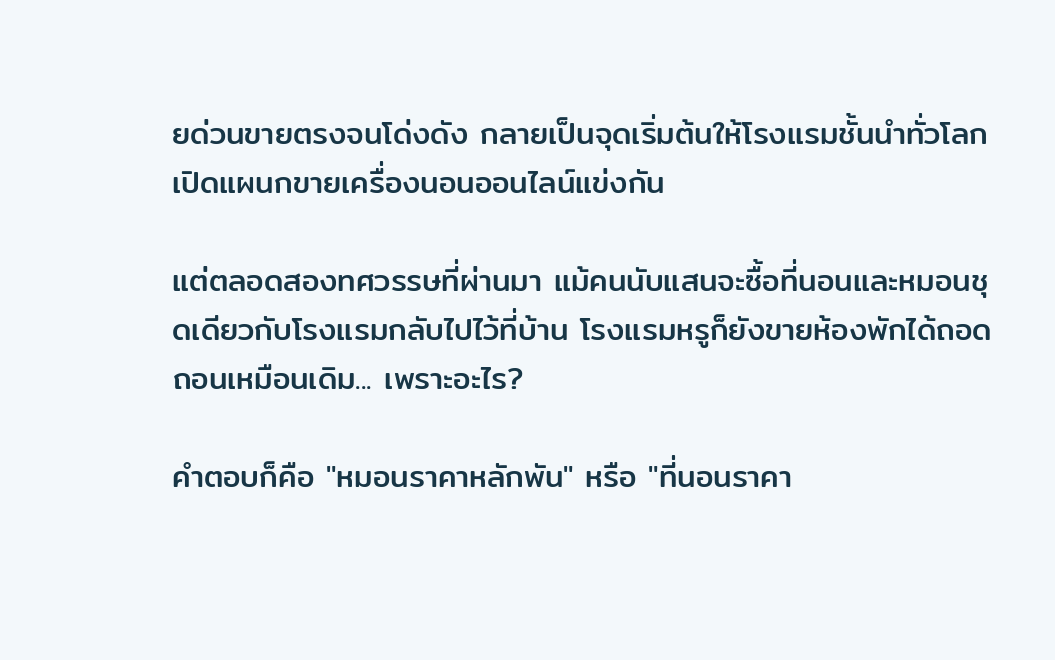ยด่วนขายตรงจนโด่งดัง กลายเป็นจุดเริ่มต้นให้โรงแรมชั้นนำทั่วโลกเปิดแผนกขายเครื่องนอนออนไลน์แข่งกัน

แต่ตลอดสองทศวรรษที่ผ่านมา แม้คนนับแสนจะซื้อที่นอนและหมอนชุดเดียวกับโรงแรมกลับไปไว้ที่บ้าน โรงแรมหรูก็ยังขายห้องพักได้ถอดถอนเหมือนเดิม... เพราะอะไร?

คำตอบก็คือ "หมอนราคาหลักพัน" หรือ "ที่นอนราคา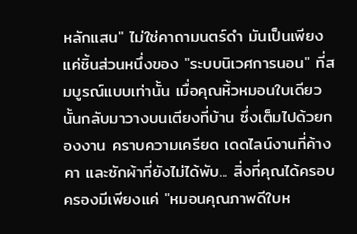หลักแสน" ไม่ใช่คาถามนตร์ดำ มันเป็นเพียงแค่ชิ้นส่วนหนึ่งของ "ระบบนิเวศการนอน" ที่สมบูรณ์แบบเท่านั้น เมื่อคุณหิ้วหมอนใบเดียวนั้นกลับมาวางบนเตียงที่บ้าน ซึ่งเต็มไปด้วยกองงาน คราบความเครียด เดดไลน์งานที่ค้างคา และซักผ้าที่ยังไม่ได้พับ... สิ่งที่คุณได้ครอบครองมีเพียงแค่ "หมอนคุณภาพดีใบห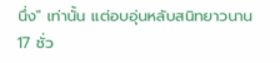นึ่ง" เท่านั้น แต่อบอุ่นหลับสนิทยาวนาน 17 ชั่ว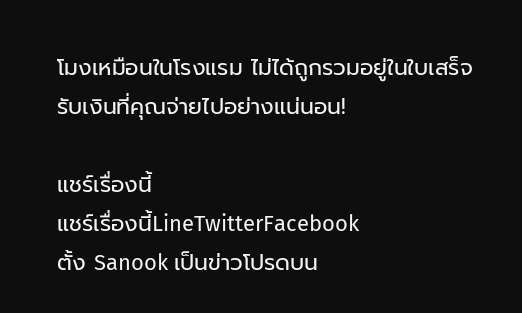โมงเหมือนในโรงแรม ไม่ได้ถูกรวมอยู่ในใบเสร็จรับเงินที่คุณจ่ายไปอย่างแน่นอน!

แชร์เรื่องนี้
แชร์เรื่องนี้LineTwitterFacebook
ตั้ง Sanook เป็นข่าวโปรดบน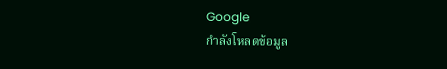Google
กำลังโหลดข้อมูล